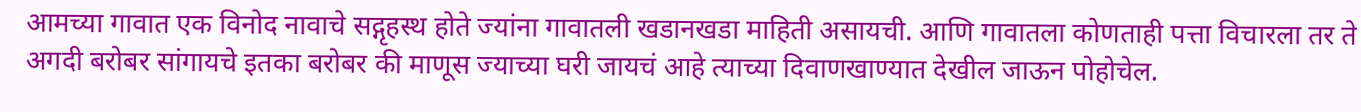आमच्या गावात एक विनोद नावाचे सद्गृहस्थ होते ज्यांना गावातली खडानखडा माहिती असायची. आणि गावातला कोणताही पत्ता विचारला तर ते अगदी बरोबर सांगायचे इतका बरोबर की माणूस ज्याच्या घरी जायचं आहे त्याच्या दिवाणखाण्यात देखील जाऊन पोहोचेल.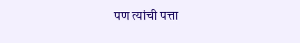पण त्यांची पत्ता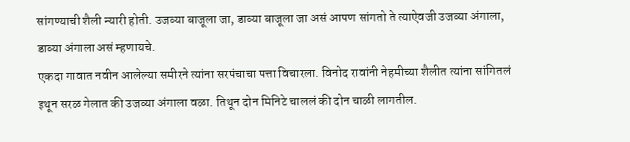सांगण्याची शैली न्यारी होती. उजव्या बाजूला जा, डाव्या बाजूला जा असं आपण सांगतो ते त्याऐवजी उजव्या अंगाला, डाव्या अंगाला असं म्हणायचे.
एकदा गावात नवीन आलेल्या समीरने त्यांना सरपंचाचा पत्ता विचारला. विनोद रावांनी नेहमीच्या शैलीत त्यांना सांगितलं इथून सरळ गेलात की उजव्या अंगाला वळा. तिथून दोन मिनिटे चाललं की दोन चाळी लागतील.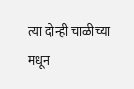त्या दोन्ही चाळीच्या मधून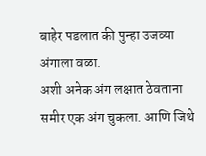बाहेर पडलात की पुन्हा उजव्या अंगाला वळा.
अशी अनेक अंग लक्षात ठेवताना समीर एक अंग चुकला. आणि जिथे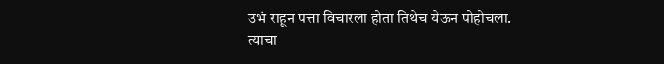उभं राहून पत्ता विचारला होता तिथेच येऊन पोहोचला.
त्याचा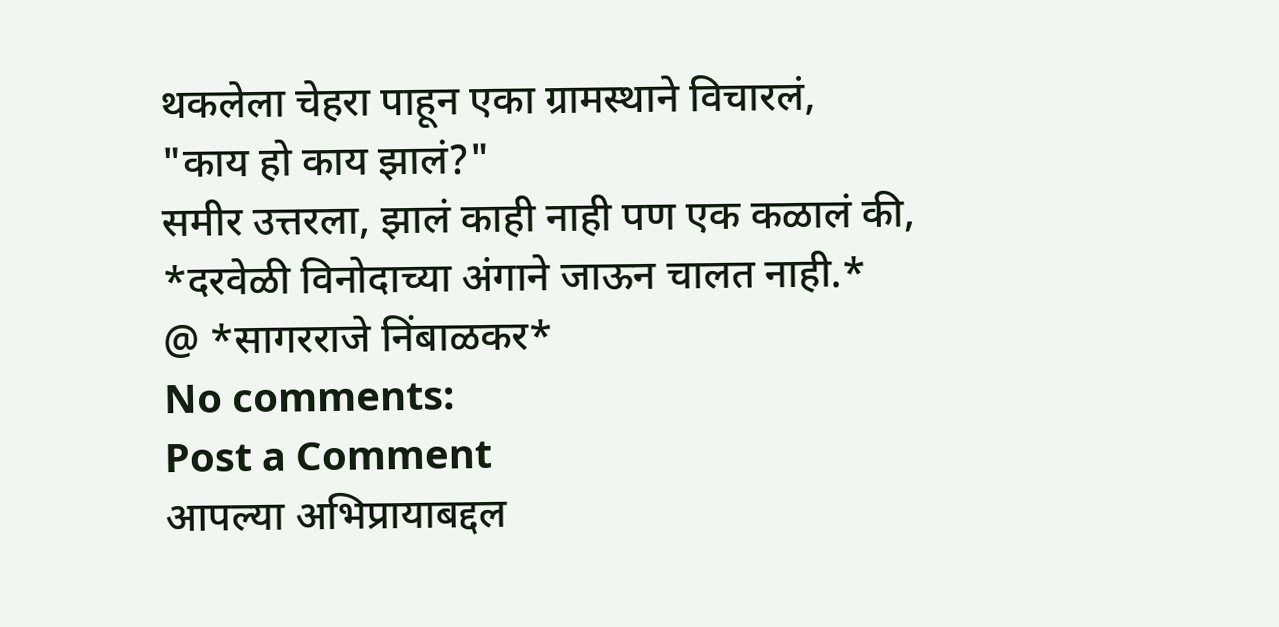थकलेला चेहरा पाहून एका ग्रामस्थाने विचारलं,
"काय हो काय झालं?"
समीर उत्तरला, झालं काही नाही पण एक कळालं की,
*दरवेळी विनोदाच्या अंगाने जाऊन चालत नाही.*
@ *सागरराजे निंबाळकर*
No comments:
Post a Comment
आपल्या अभिप्रायाबद्दल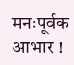मनःपूर्वक आभार !